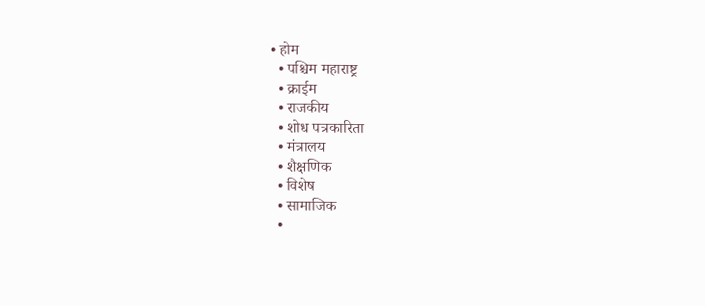• होम
  • पश्चिम महाराष्ट्र
  • क्राईम
  • राजकीय
  • शोध पत्रकारिता
  • मंत्रालय
  • शैक्षणिक
  • विशेष
  • सामाजिक
  •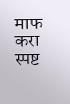माफ करा स्पष्ट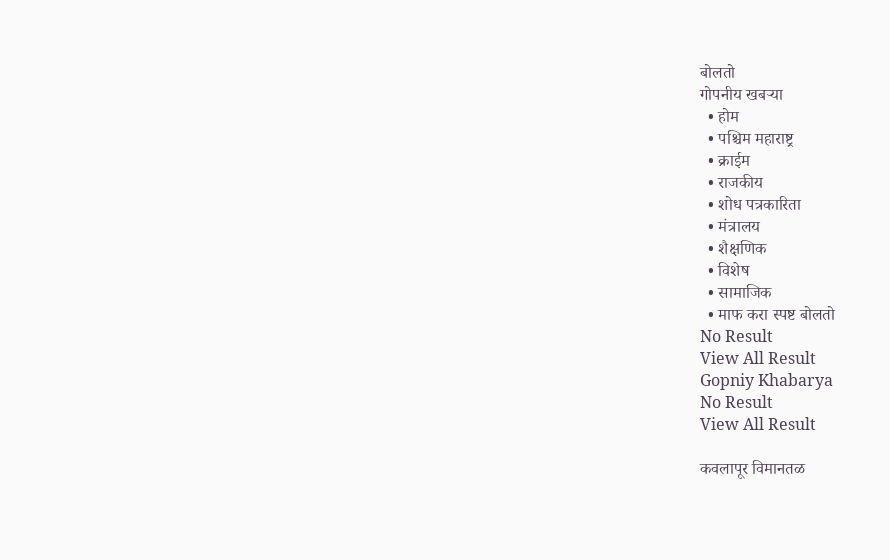बोलतो
गोपनीय खबऱ्या
  • होम
  • पश्चिम महाराष्ट्र
  • क्राईम
  • राजकीय
  • शोध पत्रकारिता
  • मंत्रालय
  • शैक्षणिक
  • विशेष
  • सामाजिक
  • माफ करा स्पष्ट बोलतो
No Result
View All Result
Gopniy Khabarya
No Result
View All Result

कवलापूर विमानतळ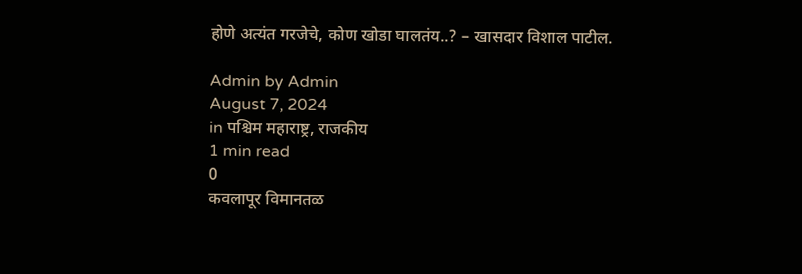होणे अत्यंत गरजेचे, कोण खोडा घालतंय..? – खासदार विशाल पाटील.

Admin by Admin
August 7, 2024
in पश्चिम महाराष्ट्र, राजकीय
1 min read
0
कवलापूर विमानतळ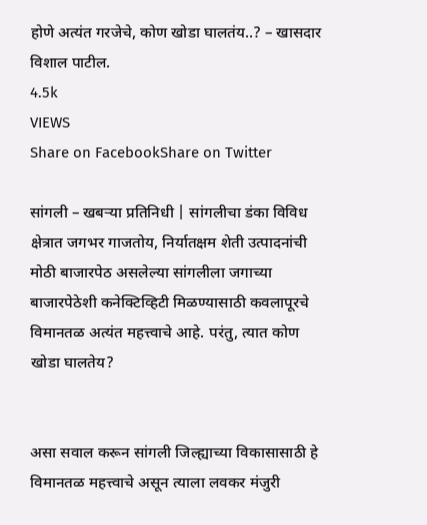होणे अत्यंत गरजेचे, कोण खोडा घालतंय..? – खासदार विशाल पाटील.
4.5k
VIEWS
Share on FacebookShare on Twitter

सांगली – खबऱ्या प्रतिनिधी | सांगलीचा डंका विविध क्षेत्रात जगभर गाजतोय, निर्यातक्षम शेती उत्पादनांची मोठी बाजारपेठ असलेल्या सांगलीला जगाच्या बाजारपेठेशी कनेक्टिव्हिटी मिळण्यासाठी कवलापूरचे विमानतळ अत्यंत महत्त्वाचे आहे. परंतु, त्यात कोण खोडा घालतेय?


असा सवाल करून सांगली जिल्ह्याच्या विकासासाठी हे विमानतळ महत्त्वाचे असून त्याला लवकर मंजुरी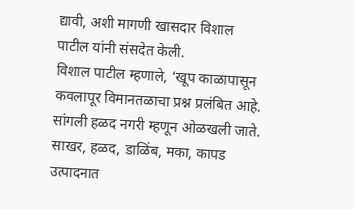द्यावी, अशी मागणी खासदार विशाल पाटील यांनी संसदेत केली.
विशाल पाटील म्हणाले, ‘खूप काळापासून कवलापूर विमानतळाचा प्रश्न प्रलंबित आहे. सांगली हळद नगरी म्हणून ओळखली जाते. साखर, हळद, डाळिंब, मका, कापड उत्पादनात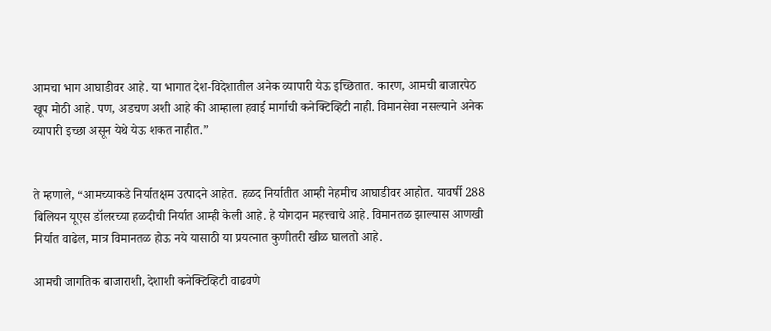आमचा भाग आघाडीवर आहे. या भागात देश-विदेशातील अनेक व्यापारी येऊ इच्छितात. कारण, आमची बाजारपेठ खूप मोठी आहे. पण, अडचण अशी आहे की आम्हाला हवाई मार्गाची कनेक्टिव्हिटी नाही. विमानसेवा नसल्याने अनेक व्यापारी इच्छा असून येथे येऊ शकत नाहीत.”


ते म्हणाले, “आमच्याकडे निर्यातक्षम उत्पादने आहेत. हळद निर्यातीत आम्ही नेहमीच आघाडीवर आहोत. यावर्षी 288 बिलियन यूएस डॉलरच्या हळदीची निर्यात आम्ही केली आहे. हे योगदान महत्त्वाचे आहे. विमानतळ झाल्यास आणखी निर्यात वाढेल, मात्र विमानतळ होऊ नये यासाठी या प्रयत्नात कुणीतरी खीळ घालतो आहे.

आमची जागतिक बाजाराशी, देशाशी कनेक्टिव्हिटी वाढवणे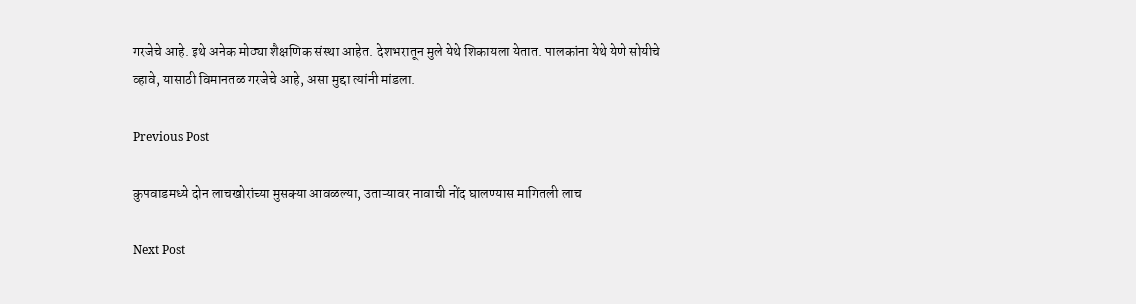गरजेचे आहे. इथे अनेक मोठ्या शैक्षणिक संस्था आहेत. देशभरातून मुले येथे शिकायला येतात. पालकांना येथे येणे सोयीचे व्हावे, यासाठी विमानतळ गरजेचे आहे, असा मुद्दा त्यांनी मांडला.

Previous Post

कुपवाडमध्ये दोन लाचखोरांच्या मुसक्या आवळल्या, उताऱ्यावर नावाची नोंद घालण्यास मागितली लाच

Next Post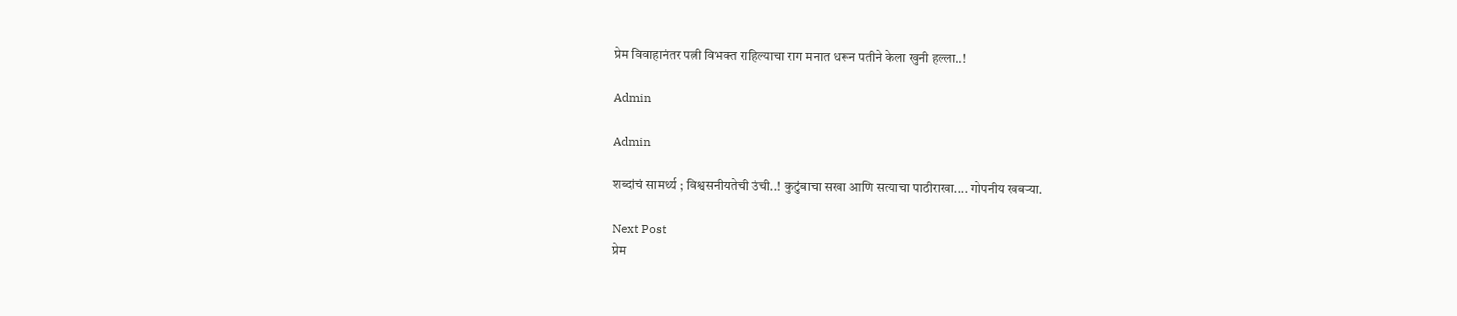प्रेम विवाहानंतर पत्नी विभक्त राहिल्याचा राग मनात धरून पतीने केला खुनी हल्ला..!

Admin

Admin

शब्दांचं सामर्थ्य ; विश्वसनीयतेची उंची..! कुटुंबाचा सखा आणि सत्याचा पाठीराखा.... गोपनीय खबऱ्या.

Next Post
प्रेम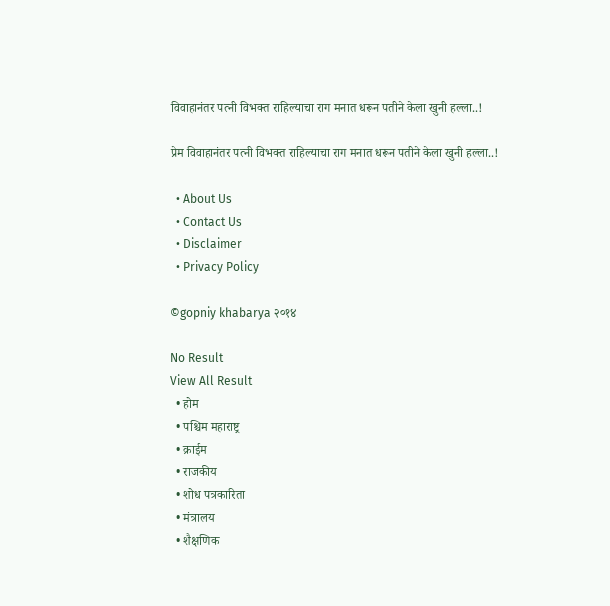विवाहानंतर पत्नी विभक्त राहिल्याचा राग मनात धरून पतीने केला खुनी हल्ला..!

प्रेम विवाहानंतर पत्नी विभक्त राहिल्याचा राग मनात धरून पतीने केला खुनी हल्ला..!

  • About Us
  • Contact Us
  • Disclaimer
  • Privacy Policy

©gopniy khabarya २०१४

No Result
View All Result
  • होम
  • पश्चिम महाराष्ट्र
  • क्राईम
  • राजकीय
  • शोध पत्रकारिता
  • मंत्रालय
  • शैक्षणिक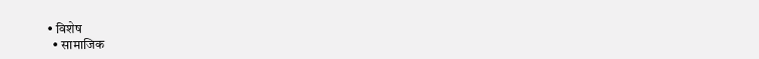• विशेष
  • सामाजिक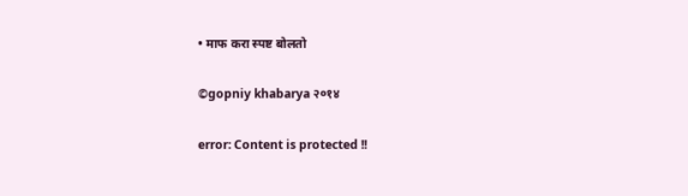• माफ करा स्पष्ट बोलतो

©gopniy khabarya २०१४

error: Content is protected !!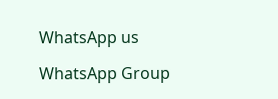WhatsApp us

WhatsApp Group